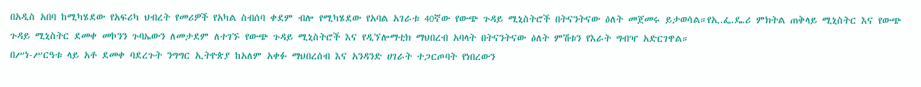በአዲስ አበባ ከሚካሄደው የአፍሪካ ህብረት የመሪዎች የአካል ስብሰባ ቀደም ብሎ የሚካሄደው የአባል አገራቱ 40ኛው የውጭ ጉዳይ ሚኒስትሮች በትናንትናው ዕለት መጀመሩ ይታወሳል።የኢ.ፌ.ዴ.ሪ ምክትል ጠቅላይ ሚኒስትር እና የውጭ ጉዳይ ሚኒስትር ደመቀ መኮንን ጉባኤውን ለመታደም ለተገኙ የውጭ ጉዳይ ሚኒስትሮች እና የዲኘሎማቲክ ማህበረብ አባላት በትናንትናው ዕለት ምሽቱን የእራት ግብዣ አድርገዋል።
በሥነ-ሥርዓቱ ላይ አቶ ደመቀ ባደረጉት ንግግር ኢትዮጵያ ከአለም አቀፉ ማህበረሰብ እና አንዳንድ ሀገራት ተጋርጦባት የነበረውን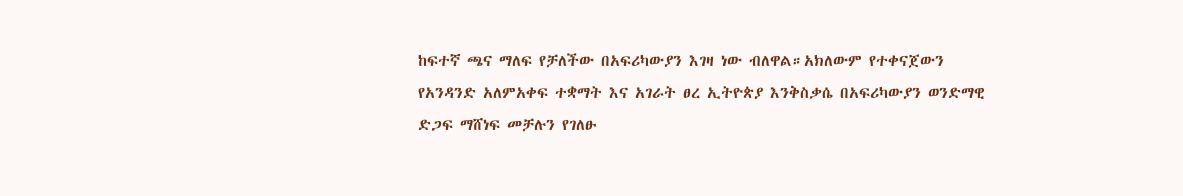ከፍተኛ ጫና ማለፍ የቻለችው በአፍሪካውያን እገዛ ነው ብለዋል።አክለውም የተቀናጀውን የአንዳንድ አለምአቀፍ ተቋማት እና አገራት ፀረ ኢትዮጵያ እንቅስቃሴ በአፍሪካውያን ወንድማዊ ድጋፍ ማሸነፍ መቻሉን የገለፁ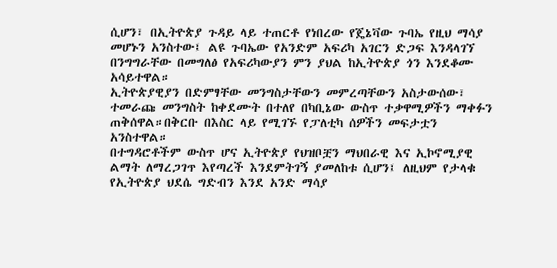ሲሆን፣ በኢትዮጵያ ጉዳይ ላይ ተጠርቶ የነበረው የጄኔቫው ጉባኤ የዚህ ማሳያ መሆኑን አንስተው፤ ልዩ ጉባኤው የአንድም አፍሪካ አገርን ድጋፍ እንዳላገኘ በንግግራቸው በመግለፅ የአፍሪካውያን ምን ያህል ከኢትዮጵያ ጎን እንደቆሙ አሳይተዋል።
ኢትዮጵያዊያን በድምፃቸው መንግስታቸውን መምረጣቸውን አስታውሰው፣ ተመራጩ መንግስት ከቀደሙት በተለየ በካቢኔው ውስጥ ተቃዋሚዎችን ማቀፉን ጠቅሰዋል።በቅርቡ በእስር ላይ የሚገኙ የፓለቲካ ሰዎችን መፍታቷን አንስተዋል።
በተግዳሮቶችም ውስጥ ሆና ኢትዮጵያ የህዝቦቿን ማህበራዊ እና ኢኮኖሚያዊ ልማት ለማረጋገጥ እየጣረች እንደምትገኝ ያመለከቱ ሲሆን፤ ለዚህም የታላቁ የኢትዮጵያ ህደሴ ግድብን እንደ አንድ ማሳያ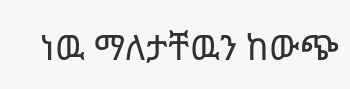ነዉ ማለታቸዉን ከውጭ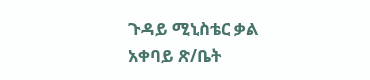ጉዳይ ሚኒስቴር ቃል አቀባይ ጽ/ቤት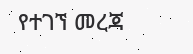የተገኘ መረጃ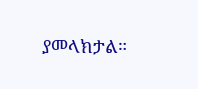ያመላክታል።